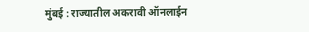मुंबई : राज्यातील अकरावी ऑनलाईन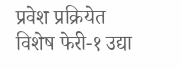प्रवेश प्रक्रियेत विशेष फेरी-१ उद्या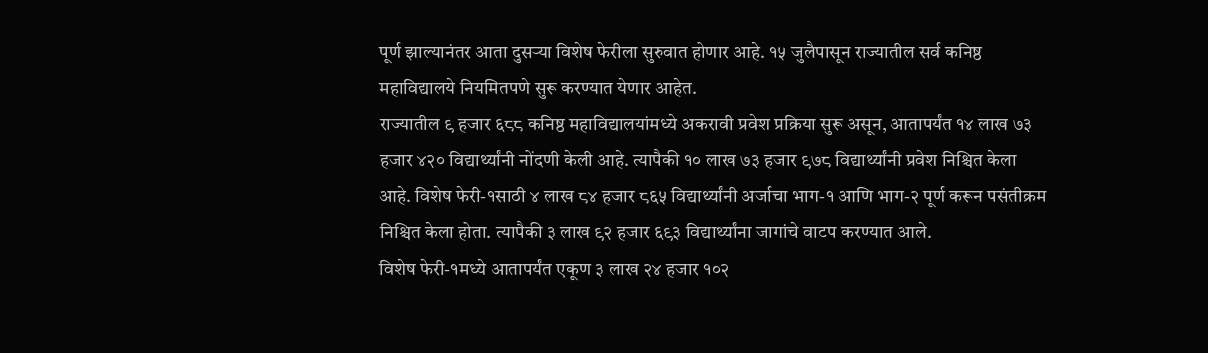पूर्ण झाल्यानंतर आता दुसऱ्या विशेष फेरीला सुरुवात होणार आहे. १५ जुलैपासून राज्यातील सर्व कनिष्ठ महाविद्यालये नियमितपणे सुरू करण्यात येणार आहेत.
राज्यातील ९ हजार ६८८ कनिष्ठ महाविद्यालयांमध्ये अकरावी प्रवेश प्रक्रिया सुरू असून, आतापर्यंत १४ लाख ७३ हजार ४२० विद्यार्थ्यांनी नोंदणी केली आहे. त्यापैकी १० लाख ७३ हजार ९७८ विद्यार्थ्यांनी प्रवेश निश्चित केला आहे. विशेष फेरी-१साठी ४ लाख ८४ हजार ८६५ विद्यार्थ्यांनी अर्जाचा भाग-१ आणि भाग-२ पूर्ण करून पसंतीक्रम निश्चित केला होता. त्यापैकी ३ लाख ९२ हजार ६९३ विद्यार्थ्यांना जागांचे वाटप करण्यात आले.
विशेष फेरी-१मध्ये आतापर्यंत एकूण ३ लाख २४ हजार १०२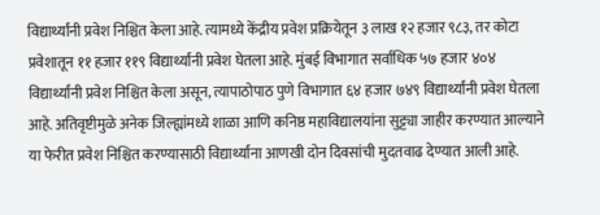विद्यार्थ्यांनी प्रवेश निश्चित केला आहे. त्यामध्ये केंद्रीय प्रवेश प्रक्रियेतून ३ लाख १२ हजार ९८३, तर कोटा प्रवेशातून ११ हजार ११९ विद्यार्थ्यांनी प्रवेश घेतला आहे. मुंबई विभागात सर्वाधिक ५७ हजार ४०४ विद्यार्थ्यांनी प्रवेश निश्चित केला असून, त्यापाठोपाठ पुणे विभागात ६४ हजार ७४९ विद्यार्थ्यांनी प्रवेश घेतला आहे. अतिवृष्टीमुळे अनेक जिल्ह्यांमध्ये शाळा आणि कनिष्ठ महाविद्यालयांना सुट्ट्या जाहीर करण्यात आल्याने या फेरीत प्रवेश निश्चित करण्यासाठी विद्यार्थ्यांना आणखी दोन दिवसांची मुदतवाढ देण्यात आली आहे.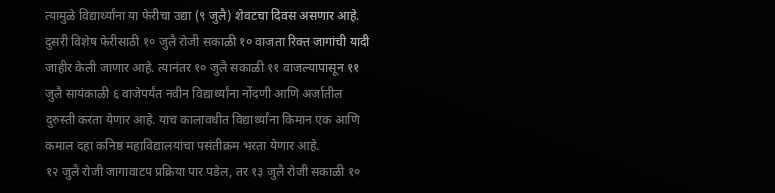त्यामुळे विद्यार्थ्यांना या फेरीचा उद्या (९ जुलै) शेवटचा दिवस असणार आहे.
दुसरी विशेष फेरीसाठी १० जुलै रोजी सकाळी १० वाजता रिक्त जागांची यादी जाहीर केली जाणार आहे. त्यानंतर १० जुलै सकाळी ११ वाजल्यापासून ११ जुलै सायंकाळी ६ वाजेपर्यंत नवीन विद्यार्थ्यांना नोंदणी आणि अर्जातील दुरुस्ती करता येणार आहे. याच कालावधीत विद्यार्थ्यांना किमान एक आणि कमाल दहा कनिष्ठ महाविद्यालयांचा पसंतीक्रम भरता येणार आहे.
१२ जुलै रोजी जागावाटप प्रक्रिया पार पडेल, तर १३ जुलै रोजी सकाळी १०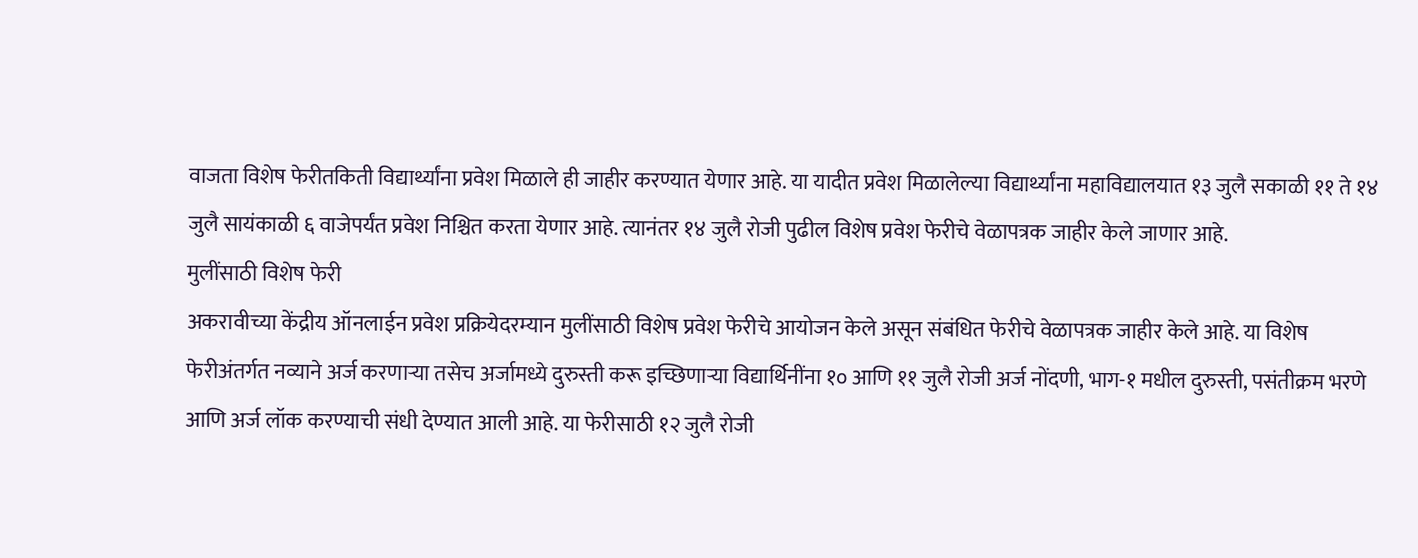वाजता विशेष फेरीतकिती विद्यार्थ्यांना प्रवेश मिळाले ही जाहीर करण्यात येणार आहे. या यादीत प्रवेश मिळालेल्या विद्यार्थ्यांना महाविद्यालयात १३ जुलै सकाळी ११ ते १४ जुलै सायंकाळी ६ वाजेपर्यंत प्रवेश निश्चित करता येणार आहे. त्यानंतर १४ जुलै रोजी पुढील विशेष प्रवेश फेरीचे वेळापत्रक जाहीर केले जाणार आहे.
मुलींसाठी विशेष फेरी
अकरावीच्या केंद्रीय ऑनलाईन प्रवेश प्रक्रियेदरम्यान मुलींसाठी विशेष प्रवेश फेरीचे आयोजन केले असून संबंधित फेरीचे वेळापत्रक जाहीर केले आहे. या विशेष फेरीअंतर्गत नव्याने अर्ज करणाऱ्या तसेच अर्जामध्ये दुरुस्ती करू इच्छिणाऱ्या विद्यार्थिनींना १० आणि ११ जुलै रोजी अर्ज नोंदणी, भाग-१ मधील दुरुस्ती, पसंतीक्रम भरणे आणि अर्ज लॉक करण्याची संधी देण्यात आली आहे. या फेरीसाठी १२ जुलै रोजी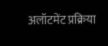अलॉटमेंट प्रक्रिया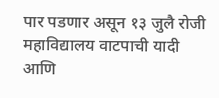पार पडणार असून १३ जुलै रोजी महाविद्यालय वाटपाची यादी आणि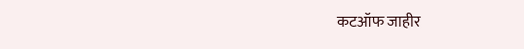कटऑफ जाहीर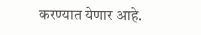करण्यात येणार आहे.